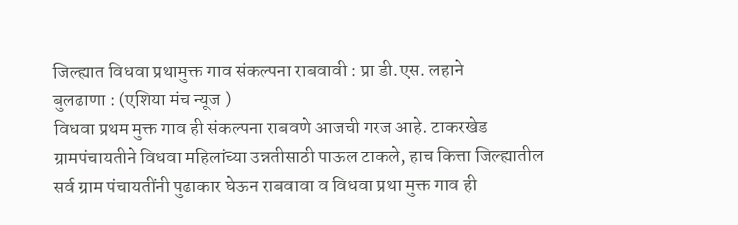जिल्ह्यात विधवा प्रथामुक्त गाव संकल्पना राबवावी : प्रा डी.एस. लहाने
बुलढाणा : (एशिया मंच न्यूज )
विधवा प्रथम मुक्त गाव ही संकल्पना राबवणे आजची गरज आहे. टाकरखेड ग्रामपंचायतीने विधवा महिलांच्या उन्नतीसाठी पाऊल टाकले, हाच कित्ता जिल्ह्यातील सर्व ग्राम पंचायतींनी पुढाकार घेऊन राबवावा व विधवा प्रथा मुक्त गाव ही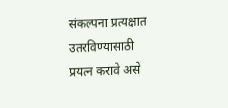संकल्पना प्रत्यक्षात उतरविण्यासाठी प्रयत्न करावे असे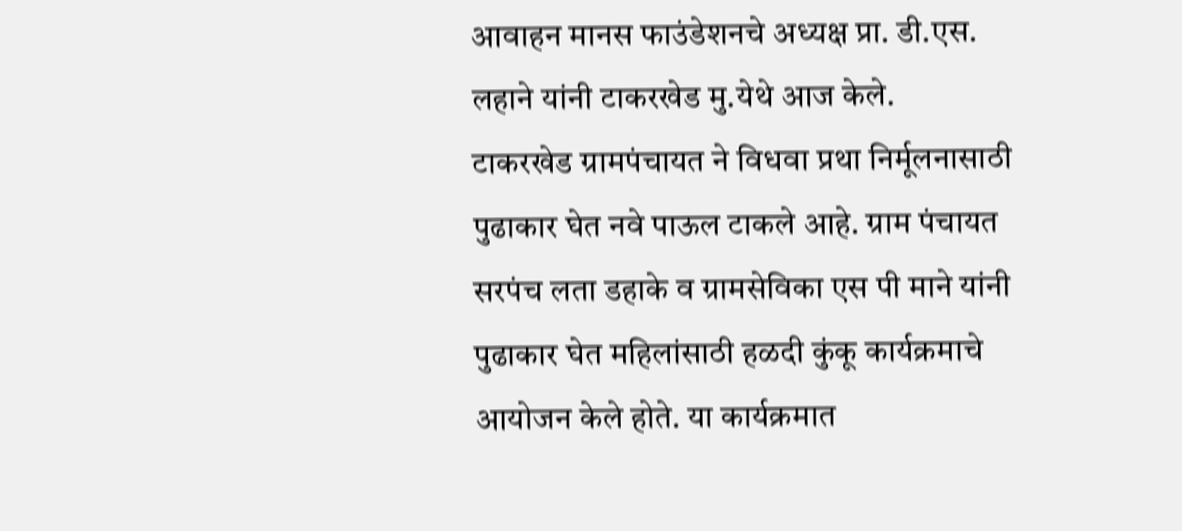आवाहन मानस फाउंडेशनचे अध्यक्ष प्रा. डी.एस. लहाने यांनी टाकरखेड मु.येथे आज केले.
टाकरखेड ग्रामपंचायत ने विधवा प्रथा निर्मूलनासाठी पुढाकार घेत नवे पाऊल टाकले आहे. ग्राम पंचायत सरपंच लता डहाके व ग्रामसेविका एस पी माने यांनी पुढाकार घेत महिलांसाठी हळदी कुंकू कार्यक्रमाचे आयोजन केले होते. या कार्यक्रमात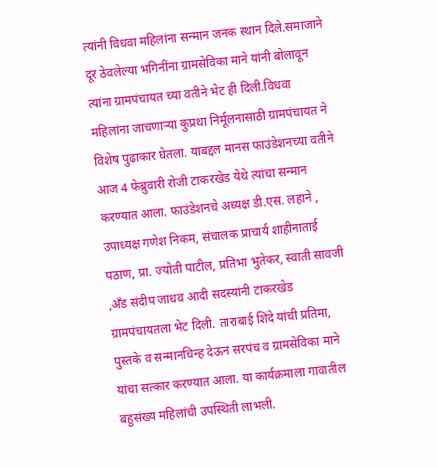त्यांनी विधवा महिलांना सन्मान जनक स्थान दिले.समाजाने दूर ठेवलेल्या भगिनींना ग्रामसेविका माने यांनी बोलावून त्यांना ग्रामपंचायत च्या वतीने भेट ही दिली.विधवा महिलांना जाचणाऱ्या कुप्रथा निर्मूलनासाठी ग्रामपंचायत ने विशेष पुढाकार घेतला. याबद्दल मानस फाउंडेशनच्या वतीने आज 4 फेब्रुवारी रोजी टाकरखेड येथे त्यांचा सन्मान करण्यात आला. फाउंडेशनचे अध्यक्ष डी.एस. लहाने , उपाध्यक्ष गणेश निकम, संचालक प्राचार्य शाहीनाताई पठाण, प्रा. ज्योती पाटील, प्रतिभा भुतेकर, स्वाती सावजी ,अँड संदीप जाधव आदी सदस्यांनी टाकरखेड ग्रामपंचायतला भेट दिली. ताराबाई शिंदे यांची प्रतिमा, पुस्तके व सन्मानचिन्ह देऊन सरपंच व ग्रामसेविका माने यांचा सत्कार करण्यात आला. या कार्यक्रमाला गावातील बहुसंख्य महिलांची उपस्थिती लाभली.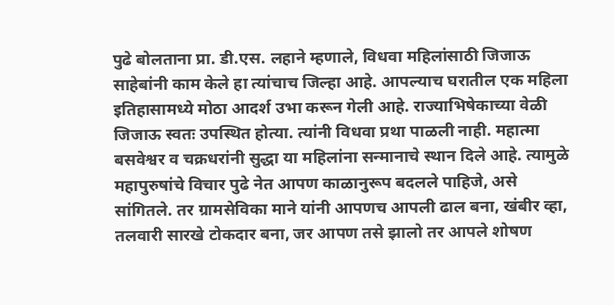पुढे बोलताना प्रा. डी.एस. लहाने म्हणाले, विधवा महिलांसाठी जिजाऊ साहेबांनी काम केले हा त्यांचाच जिल्हा आहे. आपल्याच घरातील एक महिला इतिहासामध्ये मोठा आदर्श उभा करून गेली आहे. राज्याभिषेकाच्या वेळी जिजाऊ स्वतः उपस्थित होत्या. त्यांनी विधवा प्रथा पाळली नाही. महात्मा बसवेश्वर व चक्रधरांनी सुद्धा या महिलांना सन्मानाचे स्थान दिले आहे. त्यामुळे महापुरुषांचे विचार पुढे नेत आपण काळानुरूप बदलले पाहिजे, असे सांगितले. तर ग्रामसेविका माने यांनी आपणच आपली ढाल बना, खंबीर व्हा, तलवारी सारखे टोकदार बना, जर आपण तसे झालो तर आपले शोषण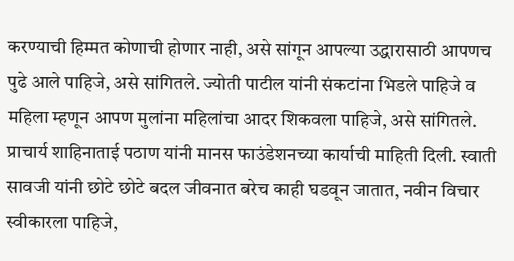करण्याची हिम्मत कोणाची होणार नाही, असे सांगून आपल्या उद्धारासाठी आपणच पुढे आले पाहिजे, असे सांगितले. ज्योती पाटील यांनी संकटांना भिडले पाहिजे व महिला म्हणून आपण मुलांना महिलांचा आदर शिकवला पाहिजे, असे सांगितले. प्राचार्य शाहिनाताई पठाण यांनी मानस फाउंडेशनच्या कार्याची माहिती दिली. स्वाती सावजी यांनी छोटे छोटे बदल जीवनात बरेच काही घडवून जातात, नवीन विचार स्वीकारला पाहिजे,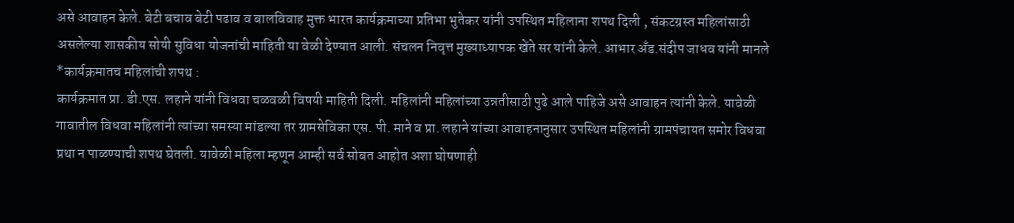असे आवाहन केले. बेटी बचाव बेटी पढाव व बालविवाह मुक्त भारत कार्यक्रमाच्या प्रतिभा भुतेकर यांनी उपस्थित महिलाना शपथ दिली , संकटग्रस्त महिलांसाठी असलेल्या शासकीय सोयी सुविधा योजनांची माहिती या वेळी देण्यात आली. संचलन निवृत्त मुख्याध्यापक खेंते सर यांनी केले. आभार अँड.संदीप जाधव यांनी मानले
*कार्यक्रमातच महिलांची शपथ :
कार्यक्रमात प्रा. डी.एस. लहाने यांनी विधवा चळवळी विषयी माहिती दिली. महिलांनी महिलांच्या उन्नतीसाठी पुढे आले पाहिजे असे आवाहन त्यांनी केले. यावेळी गावातील विधवा महिलांनी त्यांच्या समस्या मांडल्या तर ग्रामसेविका एस. पी. माने व प्रा. लहाने यांच्या आवाहनानुसार उपस्थित महिलांनी ग्रामपंचायत समोर विधवा प्रथा न पाळण्याची शपथ घेतली. यावेळी महिला म्हणून आम्ही सर्व सोबत आहोत अशा घोषणाही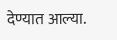देण्यात आल्या.